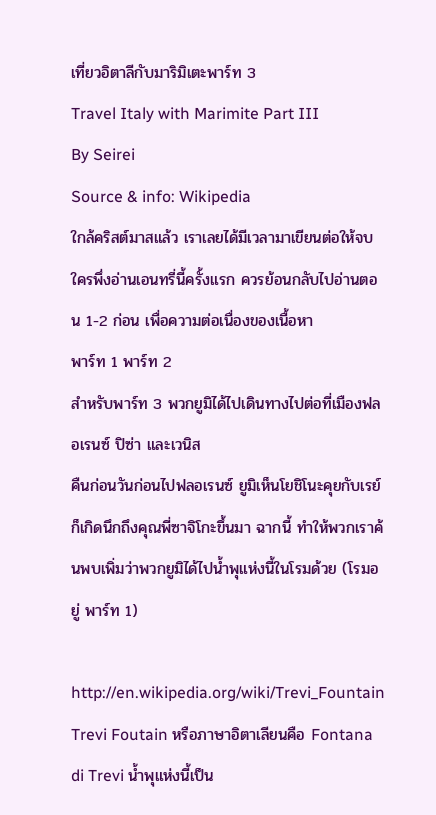เที่ยวอิตาลีกับมาริมิเตะพาร์ท 3
Travel Italy with Marimite Part III
By Seirei
Source & info: Wikipedia
ใกล้คริสต์มาสแล้ว เราเลยได้มีเวลามาเขียนต่อให้จบ ใครพึ่งอ่านเอนทรี่นี้ครั้งแรก ควรย้อนกลับไปอ่านตอน 1-2 ก่อน เพื่อความต่อเนื่องของเนื้อหา
พาร์ท 1 พาร์ท 2
สำหรับพาร์ท 3 พวกยูมิได้ไปเดินทางไปต่อที่เมืองฟลอเรนซ์ ปิซ่า และเวนิส
คืนก่อนวันก่อนไปฟลอเรนซ์ ยูมิเห็นโยชิโนะคุยกับเรย์ก็เกิดนึกถึงคุณพี่ซาจิโกะขึ้นมา ฉากนี้ ทำให้พวกเราค้นพบเพิ่มว่าพวกยูมิได้ไปน้ำพุแห่งนี้ในโรมด้วย (โรมอยู่ พาร์ท 1)

http://en.wikipedia.org/wiki/Trevi_Fountain
Trevi Foutain หรือภาษาอิตาเลียนคือ Fontana di Trevi น้ำพุแห่งนี้เป็น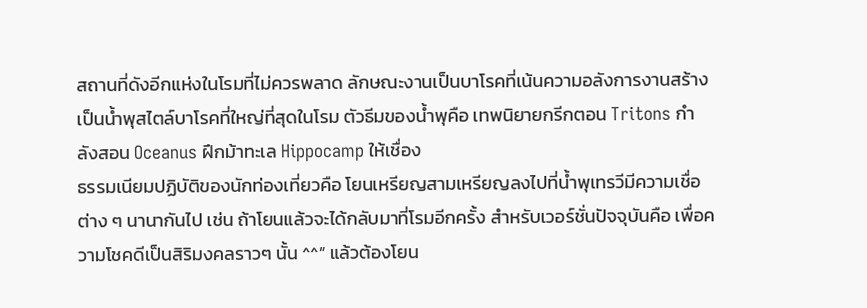สถานที่ดังอีกแห่งในโรมที่ไม่ควรพลาด ลักษณะงานเป็นบาโรคที่เน้นความอลังการงานสร้าง เป็นน้ำพุสไตล์บาโรคที่ใหญ่ที่สุดในโรม ตัวธีมของน้ำพุคือ เทพนิยายกรีกตอน Tritons กำลังสอน Oceanus ฝึกม้าทะเล Hippocamp ให้เชื่อง
ธรรมเนียมปฏิบัติของนักท่องเที่ยวคือ โยนเหรียญสามเหรียญลงไปที่น้ำพุเทรวีมีความเชื่อต่าง ๆ นานากันไป เช่น ถ้าโยนแล้วจะได้กลับมาที่โรมอีกครั้ง สำหรับเวอร์ชั่นปัจจุบันคือ เพื่อความโชคดีเป็นสิริมงคลราวๆ นั้น ^^” แล้วต้องโยน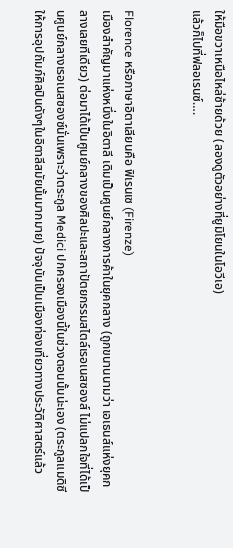ให้มือขวาเหนือไหล่ซ้ายด้วย (ลองดูตัวอย่างที่ยูมิโยนในโอวีเอ)
แล้วก็ไปที่ฟลอเรนซ์….


Florence หรือภาษาอิตาเลียนคือ ฟิเรนเซ (Firenze)
เมืองสำคัญมาแห่งหนึ่งในอิตาลี เดิมเป็นศูนย์กลางการค้าในยุคกลาง (ถูกขนานนามว่า เอเธนส์แห่งยุคกลางเลยทีเดียว) ต่อมาได้เป็นศูนย์กลางของศิลปะและสถาปัตยกรรมสไตล์เรอเนสซองส์ ไม่แปลกใจที่ได้เป็นศูนย์กลางเรอเนสซองซ์นั่นเพราะว่าตระกูล Medici ปกครองเมืองนี้ในช่วงตอนนั้นน่ะเอง (ตระกูลแมดิซีให้การอุปถัมภ์ศิลปินดังๆในอิตาลีสมัยนั้นมากมาย) ปัจจุบันเป็นเมืองท่องเที่ยวทางประวัติศาสตร์แล้ว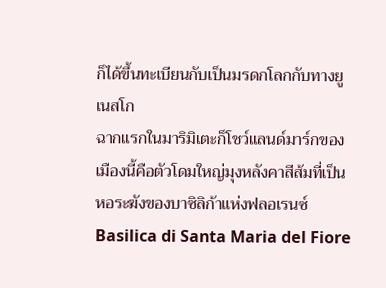ก็ได้ขึ้นทะเบียนกับเป็นมรดกโลกกับทางยูเนสโก
ฉากแรกในมาริมิเตะก็โชว์แลนด์มาร์กของเมืองนี้คือตัวโดมใหญ่มุงหลังคาสีส้มที่เป็นหอระฆังของบาซิลิก้าแห่งฟลอเรนซ์ Basilica di Santa Maria del Fiore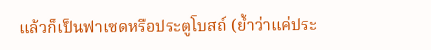แล้วก็เป็นฟาเซดหรือประตูโบสถ์ (ย้ำว่าแค่ประ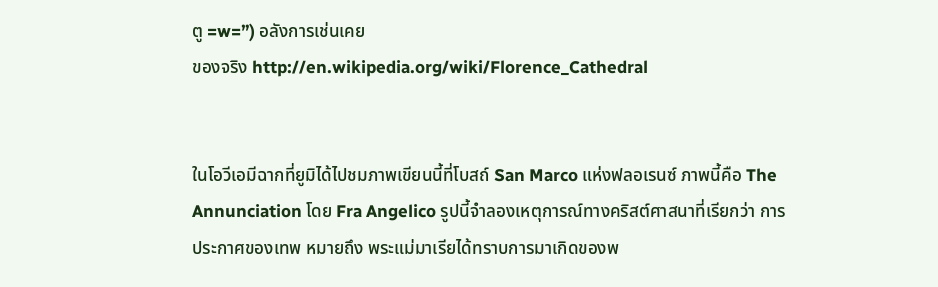ตู =w=”) อลังการเช่นเคย
ของจริง http://en.wikipedia.org/wiki/Florence_Cathedral


ในโอวีเอมีฉากที่ยูมิได้ไปชมภาพเขียนนี้ที่โบสถ์ San Marco แห่งฟลอเรนซ์ ภาพนี้คือ The Annunciation โดย Fra Angelico รูปนี้จำลองเหตุการณ์ทางคริสต์ศาสนาที่เรียกว่า การประกาศของเทพ หมายถึง พระแม่มาเรียได้ทราบการมาเกิดของพ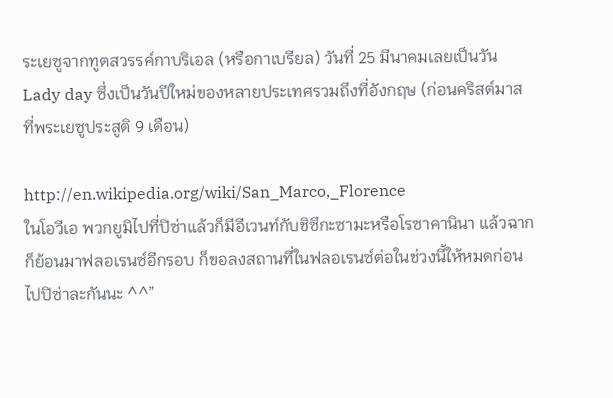ระเยซูจากทูตสวรรค์กาบริเอล (หรือกาเบรียล) วันที่ 25 มีนาคมเลยเป็นวัน Lady day ซึ่งเป็นวันปีใหม่ของหลายประเทศรวมถึงที่อังกฤษ (ก่อนคริสต์มาสที่พระเยซูประสูติ 9 เดือน)

http://en.wikipedia.org/wiki/San_Marco,_Florence
ในโอวีเอ พวกยูมิไปที่ปิซ่าแล้วก็มีอีเวนท์กับชิซึกะซามะหรือโรซาคานินา แล้วฉากก็ย้อนมาฟลอเรนซ์อีกรอบ ก็ขอลงสถานที่ในฟลอเรนซ์ต่อในช่วงนี้ให้หมดก่อนไปปิซ่าละกันนะ ^^”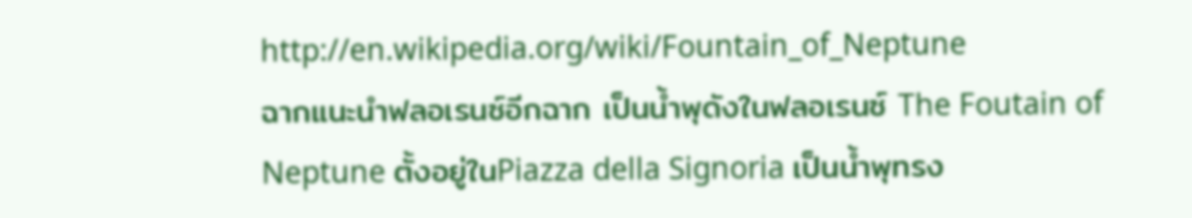http://en.wikipedia.org/wiki/Fountain_of_Neptune
ฉากแนะนำฟลอเรนซ์อีกฉาก เป็นน้ำพุดังในฟลอเรนซ์ The Foutain of Neptune ตั้งอยู่ในPiazza della Signoria เป็นน้ำพุทรง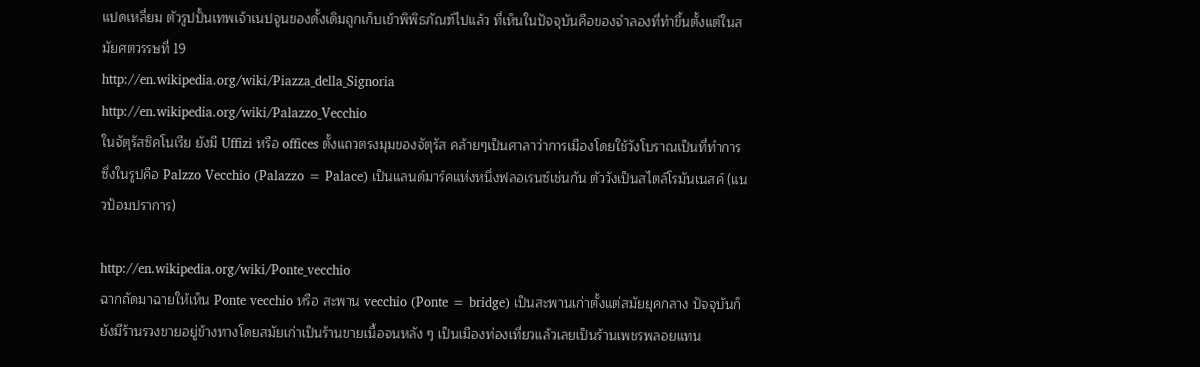แปดเหลี่ยม ตัวรูปปั้นเทพเจ้าเนปจูนของดั้งเดิมถูกเก็บเข้าพิพิธภัณฑ์ไปแล้ว ที่เห็นในปัจจุบันคือของจำลองที่ทำขึ้นตั้งแต่ในสมัยศตวรรษที่ 19
http://en.wikipedia.org/wiki/Piazza_della_Signoria
http://en.wikipedia.org/wiki/Palazzo_Vecchio
ในจัตุรัสซิคโนเรีย ยังมี Uffizi หรือ offices ตั้งแถวตรงมุมของจัตุรัส คล้ายๆเป็นศาลาว่าการเมืองโดยใช้วังโบราณเป็นที่ทำการ ซึ่งในรูปคือ Palzzo Vecchio (Palazzo = Palace) เป็นแลนด์มาร์คแห่งหนึ่งฟลอเรนซ์เช่นกัน ตัววังเป็นสไตล์โรมันเนสค์ (แนวป้อมปราการ)

http://en.wikipedia.org/wiki/Ponte_vecchio
ฉากถัดมาฉายให้เห็น Ponte vecchio หรือ สะพาน vecchio (Ponte = bridge) เป็นสะพานเก่าตั้งแต่สมัยยุคกลาง ปัจจุบันก็ยังมีร้านรวงขายอยู่ข้างทางโดยสมัยเก่าเป็นร้านขายเนื้อจนหลัง ๆ เป็นเมืองท่องเที่ยวแล้วเลยเป็นร้านเพชรพลอยแทน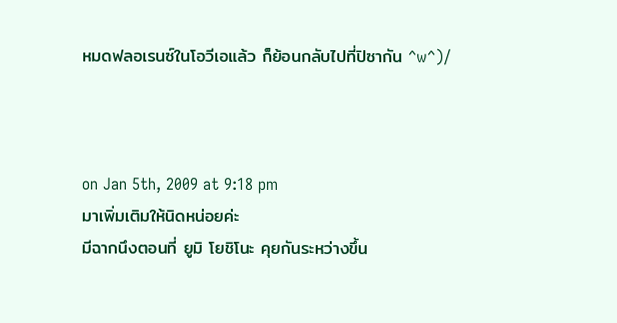หมดฟลอเรนซ์ในโอวีเอแล้ว ก็ย้อนกลับไปที่ปิซากัน ^w^)/



on Jan 5th, 2009 at 9:18 pm
มาเพิ่มเติมให้นิดหน่อยค่ะ
มีฉากนึงตอนที่ ยูมิ โยชิโนะ คุยกันระหว่างขึ้น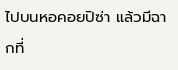ไปบนหอคอยปิซ่า แล้วมีฉากที่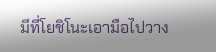มีที่โยชิโนะเอามือไปวาง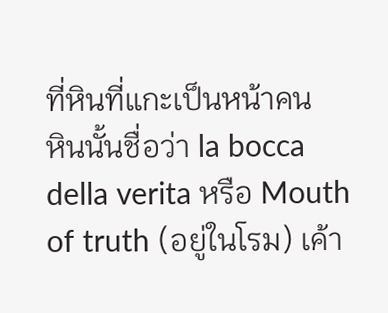ที่หินที่แกะเป็นหน้าคน
หินนั้นชื่อว่า la bocca della verita หรือ Mouth of truth (อยู่ในโรม) เค้า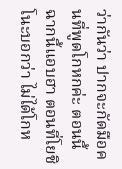ว่ากันว่า ปากจะกัดมือคนที่พูดโกหกค่ะ ตอนนี้ฉากนี้แอบฮา ตอนที่โยชิโนะบอกว่า ไม่ได้โกห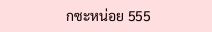กซะหน่อย 555